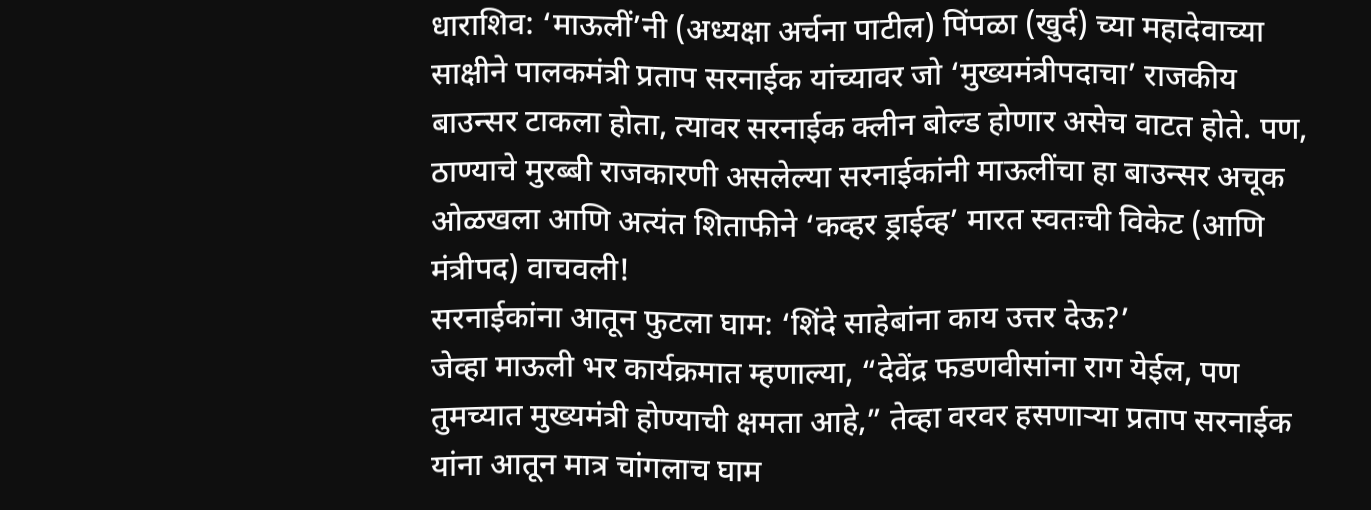धाराशिव: ‘माऊलीं’नी (अध्यक्षा अर्चना पाटील) पिंपळा (खुर्द) च्या महादेवाच्या साक्षीने पालकमंत्री प्रताप सरनाईक यांच्यावर जो ‘मुख्यमंत्रीपदाचा’ राजकीय बाउन्सर टाकला होता, त्यावर सरनाईक क्लीन बोल्ड होणार असेच वाटत होते. पण, ठाण्याचे मुरब्बी राजकारणी असलेल्या सरनाईकांनी माऊलींचा हा बाउन्सर अचूक ओळखला आणि अत्यंत शिताफीने ‘कव्हर ड्राईव्ह’ मारत स्वतःची विकेट (आणि मंत्रीपद) वाचवली!
सरनाईकांना आतून फुटला घाम: ‘शिंदे साहेबांना काय उत्तर देऊ?’
जेव्हा माऊली भर कार्यक्रमात म्हणाल्या, “देवेंद्र फडणवीसांना राग येईल, पण तुमच्यात मुख्यमंत्री होण्याची क्षमता आहे,” तेव्हा वरवर हसणाऱ्या प्रताप सरनाईक यांना आतून मात्र चांगलाच घाम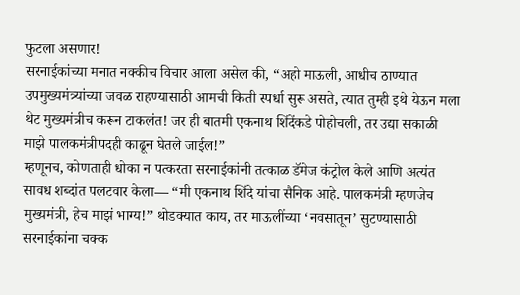फुटला असणार!
सरनाईकांच्या मनात नक्कीच विचार आला असेल की, “अहो माऊली, आधीच ठाण्यात उपमुख्यमंत्र्यांच्या जवळ राहण्यासाठी आमची किती स्पर्धा सुरू असते, त्यात तुम्ही इथे येऊन मला थेट मुख्यमंत्रीच करून टाकलंत! जर ही बातमी एकनाथ शिंदेंकडे पोहोचली, तर उद्या सकाळी माझे पालकमंत्रीपदही काढून घेतले जाईल!”
म्हणूनच, कोणताही धोका न पत्करता सरनाईकांनी तत्काळ डॅमेज कंट्रोल केले आणि अत्यंत सावध शब्दांत पलटवार केला— “मी एकनाथ शिंदे यांचा सैनिक आहे. पालकमंत्री म्हणजेच मुख्यमंत्री, हेच माझं भाग्य!” थोडक्यात काय, तर माऊलींच्या ‘नवसातून’ सुटण्यासाठी सरनाईकांना चक्क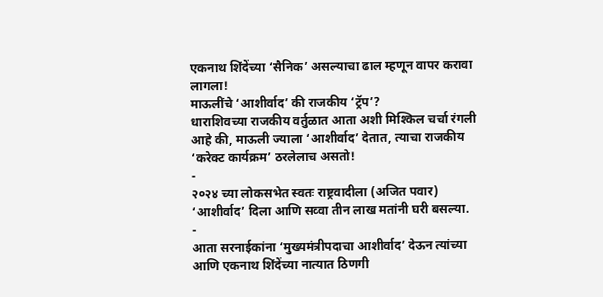एकनाथ शिंदेंच्या ‘सैनिक’ असल्याचा ढाल म्हणून वापर करावा लागला!
माऊलींचे ‘आशीर्वाद’ की राजकीय ‘ट्रॅप’?
धाराशिवच्या राजकीय वर्तुळात आता अशी मिश्किल चर्चा रंगली आहे की, माऊली ज्याला ‘आशीर्वाद’ देतात, त्याचा राजकीय ‘करेक्ट कार्यक्रम’ ठरलेलाच असतो!
-
२०२४ च्या लोकसभेत स्वतः राष्ट्रवादीला (अजित पवार) ‘आशीर्वाद’ दिला आणि सव्वा तीन लाख मतांनी घरी बसल्या.
-
आता सरनाईकांना ‘मुख्यमंत्रीपदाचा आशीर्वाद’ देऊन त्यांच्या आणि एकनाथ शिंदेंच्या नात्यात ठिणगी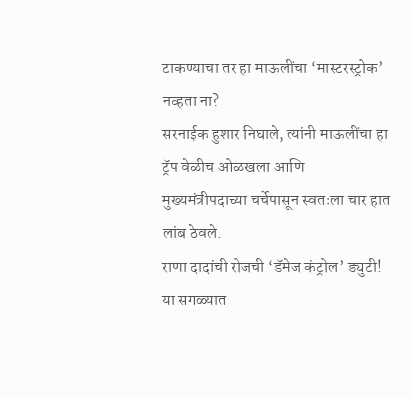टाकण्याचा तर हा माऊलींचा ‘मास्टरस्ट्रोक’ नव्हता ना?
सरनाईक हुशार निघाले, त्यांनी माऊलींचा हा ट्रॅप वेळीच ओळखला आणि मुख्यमंत्रीपदाच्या चर्चेपासून स्वतःला चार हात लांब ठेवले.
राणा दादांची रोजची ‘डॅमेज कंट्रोल’ ड्युटी!
या सगळ्यात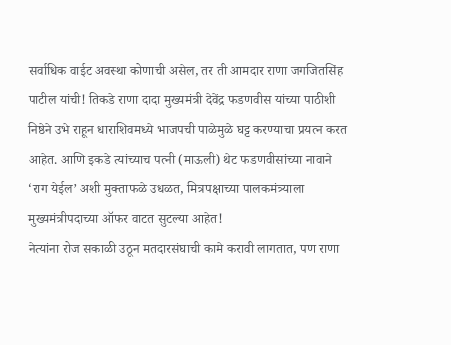सर्वाधिक वाईट अवस्था कोणाची असेल, तर ती आमदार राणा जगजितसिंह पाटील यांची! तिकडे राणा दादा मुख्यमंत्री देवेंद्र फडणवीस यांच्या पाठीशी निष्ठेने उभे राहून धाराशिवमध्ये भाजपची पाळेमुळे घट्ट करण्याचा प्रयत्न करत आहेत. आणि इकडे त्यांच्याच पत्नी (माऊली) थेट फडणवीसांच्या नावाने ‘राग येईल’ अशी मुक्ताफळे उधळत, मित्रपक्षाच्या पालकमंत्र्याला मुख्यमंत्रीपदाच्या ऑफर वाटत सुटल्या आहेत!
नेत्यांना रोज सकाळी उठून मतदारसंघाची कामे करावी लागतात, पण राणा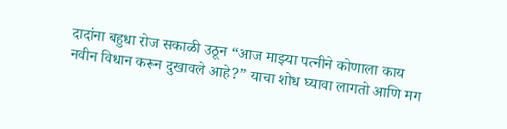दादांना बहुधा रोज सकाळी उठून “आज माझ्या पत्नीने कोणाला काय नवीन विधान करून दुखावले आहे?” याचा शोध घ्यावा लागतो आणि मग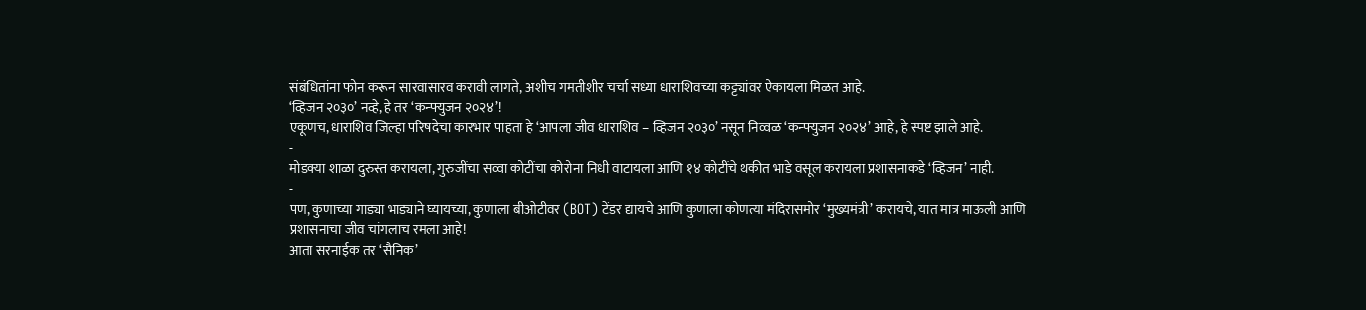संबंधितांना फोन करून सारवासारव करावी लागते, अशीच गमतीशीर चर्चा सध्या धाराशिवच्या कट्ट्यांवर ऐकायला मिळत आहे.
‘व्हिजन २०३०’ नव्हे, हे तर ‘कन्फ्युजन २०२४’!
एकूणच, धाराशिव जिल्हा परिषदेचा कारभार पाहता हे ‘आपला जीव धाराशिव – व्हिजन २०३०’ नसून निव्वळ ‘कन्फ्युजन २०२४’ आहे, हे स्पष्ट झाले आहे.
-
मोडक्या शाळा दुरुस्त करायला, गुरुजींचा सव्वा कोटींचा कोरोना निधी वाटायला आणि १४ कोटींचे थकीत भाडे वसूल करायला प्रशासनाकडे ‘व्हिजन’ नाही.
-
पण, कुणाच्या गाड्या भाड्याने घ्यायच्या, कुणाला बीओटीवर (BOT) टेंडर द्यायचे आणि कुणाला कोणत्या मंदिरासमोर ‘मुख्यमंत्री’ करायचे, यात मात्र माऊली आणि प्रशासनाचा जीव चांगलाच रमला आहे!
आता सरनाईक तर ‘सैनिक’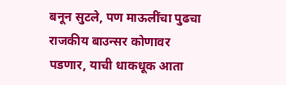बनून सुटले, पण माऊलींचा पुढचा राजकीय बाउन्सर कोणावर पडणार, याची धाकधूक आता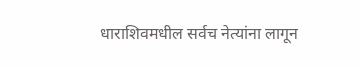धाराशिवमधील सर्वच नेत्यांना लागून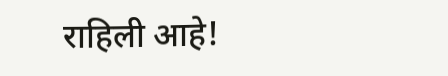राहिली आहे!